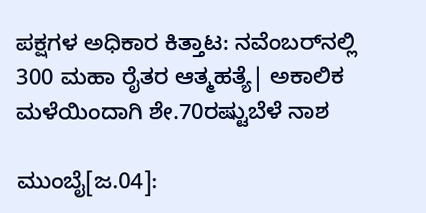ಪಕ್ಷಗಳ ಅಧಿಕಾರ ಕಿತ್ತಾಟ: ನವೆಂಬರ್‌ನಲ್ಲಿ 300 ಮಹಾ ರೈತರ ಆತ್ಮಹತ್ಯೆ| ಅಕಾಲಿಕ ಮಳೆಯಿಂದಾಗಿ ಶೇ.70ರಷ್ಟುಬೆಳೆ ನಾಶ

ಮುಂಬೈ[ಜ.04]: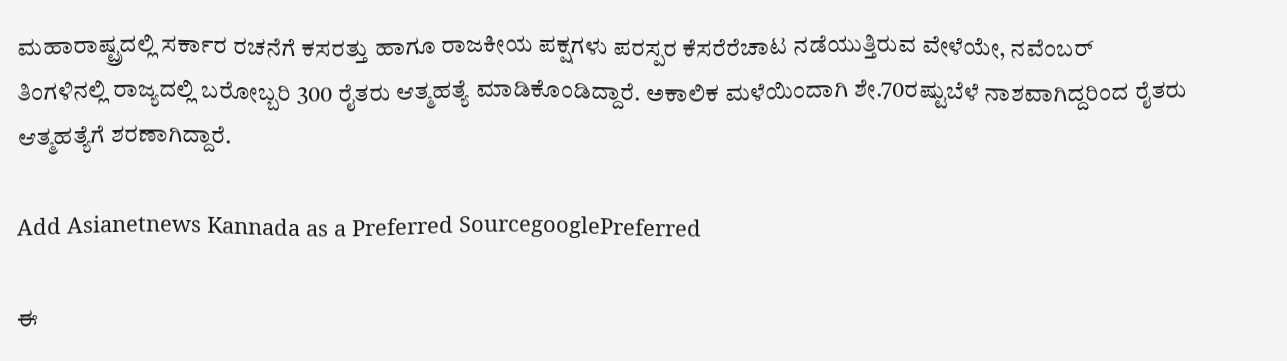ಮಹಾರಾಷ್ಟ್ರದಲ್ಲಿ ಸರ್ಕಾರ ರಚನೆಗೆ ಕಸರತ್ತು ಹಾಗೂ ರಾಜಕೀಯ ಪಕ್ಷಗಳು ಪರಸ್ಪರ ಕೆಸರೆರೆಚಾಟ ನಡೆಯುತ್ತಿರುವ ವೇಳೆಯೇ, ನವೆಂಬರ್‌ ತಿಂಗಳಿನಲ್ಲಿ ರಾಜ್ಯದಲ್ಲಿ ಬರೋಬ್ಬರಿ 300 ರೈತರು ಆತ್ಮಹತ್ಯೆ ಮಾಡಿಕೊಂಡಿದ್ದಾರೆ. ಅಕಾಲಿಕ ಮಳೆಯಿಂದಾಗಿ ಶೇ.70ರಷ್ಟುಬೆಳೆ ನಾಶವಾಗಿದ್ದರಿಂದ ರೈತರು ಆತ್ಮಹತ್ಯೆಗೆ ಶರಣಾಗಿದ್ದಾರೆ.

Add Asianetnews Kannada as a Preferred SourcegooglePreferred

ಈ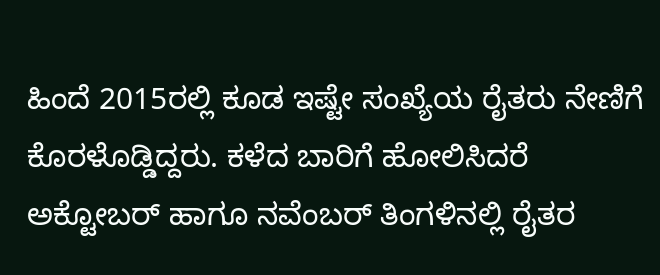ಹಿಂದೆ 2015ರಲ್ಲಿ ಕೂಡ ಇಷ್ಟೇ ಸಂಖ್ಯೆಯ ರೈತರು ನೇಣಿಗೆ ಕೊರಳೊಡ್ಡಿದ್ದರು. ಕಳೆದ ಬಾರಿಗೆ ಹೋಲಿಸಿದರೆ ಅಕ್ಟೋಬರ್‌ ಹಾಗೂ ನವೆಂಬರ್‌ ತಿಂಗಳಿನಲ್ಲಿ ರೈತರ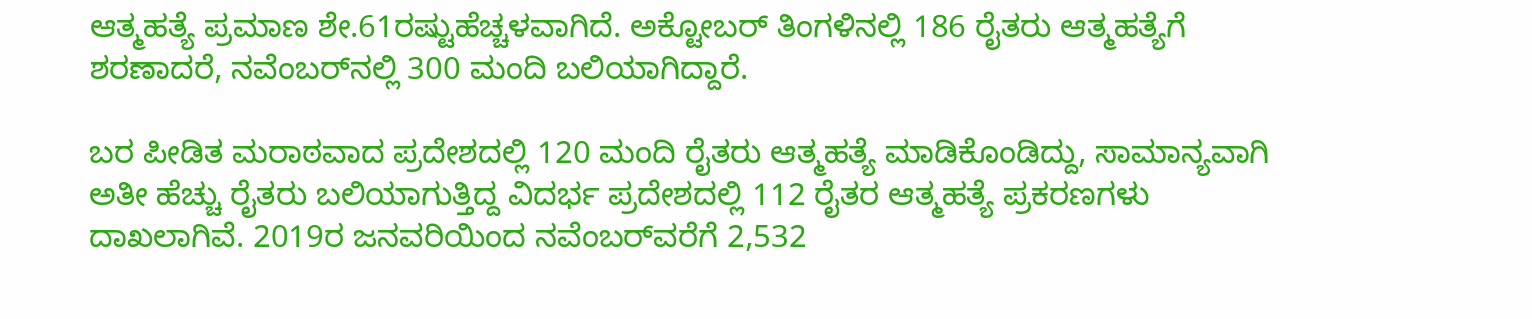ಆತ್ಮಹತ್ಯೆ ಪ್ರಮಾಣ ಶೇ.61ರಷ್ಟುಹೆಚ್ಚಳವಾಗಿದೆ. ಅಕ್ಟೋಬರ್‌ ತಿಂಗಳಿನಲ್ಲಿ 186 ರೈತರು ಆತ್ಮಹತ್ಯೆಗೆ ಶರಣಾದರೆ, ನವೆಂಬರ್‌ನಲ್ಲಿ 300 ಮಂದಿ ಬಲಿಯಾಗಿದ್ದಾರೆ.

ಬರ ಪೀಡಿತ ಮರಾಠವಾದ ಪ್ರದೇಶದಲ್ಲಿ 120 ಮಂದಿ ರೈತರು ಆತ್ಮಹತ್ಯೆ ಮಾಡಿಕೊಂಡಿದ್ದು, ಸಾಮಾನ್ಯವಾಗಿ ಅತೀ ಹೆಚ್ಚು ರೈತರು ಬಲಿಯಾಗುತ್ತಿದ್ದ ವಿದರ್ಭ ಪ್ರದೇಶದಲ್ಲಿ 112 ರೈತರ ಆತ್ಮಹತ್ಯೆ ಪ್ರಕರಣಗಳು ದಾಖಲಾಗಿವೆ. 2019ರ ಜನವರಿಯಿಂದ ನವೆಂಬರ್‌ವರೆಗೆ 2,532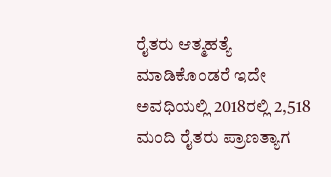ರೈತರು ಆತ್ಮಹತ್ಯೆ ಮಾಡಿಕೊಂಡರೆ ಇದೇ ಅವಧಿಯಲ್ಲಿ 2018ರಲ್ಲಿ 2,518 ಮಂದಿ ರೈತರು ಪ್ರಾಣತ್ಯಾಗ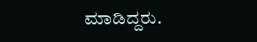ಮಾಡಿದ್ದರು.